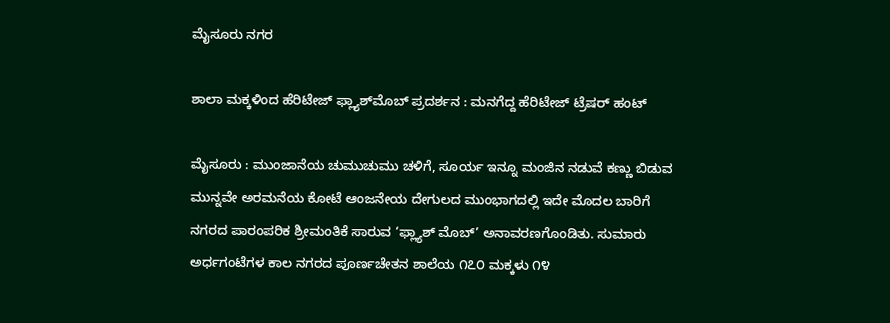ಮೈಸೂರು ನಗರ

ಶಾಲಾ ಮಕ್ಕಳಿಂದ ಹೆರಿಟೇಜ್‌ ಫ್ಲ್ಯಾಶ್‌ಮೊಬ್‌ ಪ್ರದರ್ಶನ : ಮನಗೆದ್ದ ಹೆರಿಟೇಜ್ ಟ್ರೆಷರ್ ಹಂಟ್

ಮೈಸೂರು : ಮುಂಜಾನೆಯ ಚುಮುಚುಮು ಚಳಿಗೆ, ಸೂರ್ಯ ಇನ್ನೂ ಮಂಜಿನ ನಡುವೆ ಕಣ್ಣು ಬಿಡುವ ಮುನ್ನವೇ ಅರಮನೆಯ ಕೋಟೆ ಆಂಜನೇಯ ದೇಗುಲದ ಮುಂಭಾಗದಲ್ಲಿ ಇದೇ ಮೊದಲ ಬಾರಿಗೆ ನಗರದ ಪಾರಂಪರಿಕ ಶ್ರೀಮಂತಿಕೆ ಸಾರುವ ‘ಫ್ಲ್ಯಾಶ್ ಮೊಬ್’ ಅನಾವರಣಗೊಂಡಿತು. ಸುಮಾರು ಅರ್ಧಗಂಟೆಗಳ ಕಾಲ ನಗರದ ಪೂರ್ಣಚೇತನ ಶಾಲೆಯ ೧೭೦ ಮಕ್ಕಳು ೧೪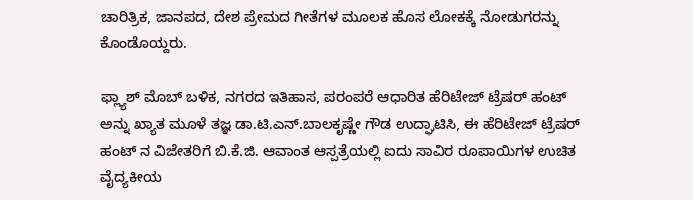ಚಾರಿತ್ರಿಕ, ಜಾನಪದ, ದೇಶ ಪ್ರೇಮದ ಗೀತೆಗಳ ಮೂಲಕ ಹೊಸ ಲೋಕಕ್ಕೆ ನೋಡುಗರನ್ನು ಕೊಂಡೊಯ್ದರು.

ಫ್ಲ್ಯಾಶ್ ಮೊಬ್ ಬಳಿಕ, ನಗರದ ಇತಿಹಾಸ, ಪರಂಪರೆ ಆಧಾರಿತ ಹೆರಿಟೇಜ್ ಟ್ರೆಷರ್ ಹಂಟ್ ಅನ್ನು ಖ್ಯಾತ ಮೂಳೆ ತಜ್ಞ ಡಾ.ಟಿ.ಎನ್.ಬಾಲಕೃಷ್ಣೇ ಗೌಡ ಉದ್ಘಾಟಿಸಿ, ಈ ಹೆರಿಟೇಜ್ ಟ್ರೆಷರ್ ಹಂಟ್ ನ ವಿಜೇತರಿಗೆ ಬಿ.ಕೆ.ಜಿ. ಆವಾಂತ ಆಸ್ಪತ್ರೆಯಲ್ಲಿ ಐದು ಸಾವಿರ ರೂಪಾಯಿಗಳ ಉಚಿತ ವೈದ್ಯಕೀಯ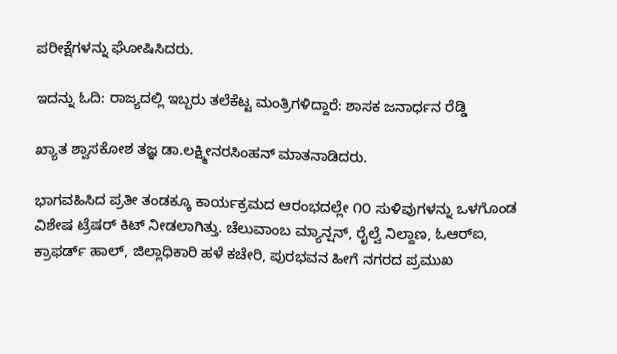ಪರೀಕ್ಷೆಗಳನ್ನು ಘೋಷಿಸಿದರು.

ಇದನ್ನು ಓದಿ: ರಾಜ್ಯದಲ್ಲಿ ಇಬ್ಬರು ತಲೆಕೆಟ್ಟ ಮಂತ್ರಿಗಳಿದ್ದಾರೆ: ಶಾಸಕ ಜನಾರ್ಧನ ರೆಡ್ಡಿ

ಖ್ಯಾತ ಶ್ವಾಸಕೋಶ ತಜ್ಞ ಡಾ.ಲಕ್ಷ್ಮೀನರಸಿಂಹನ್ ಮಾತನಾಡಿದರು.

ಭಾಗವಹಿಸಿದ ಪ್ರತೀ ತಂಡಕ್ಕೂ ಕಾರ್ಯಕ್ರಮದ ಆರಂಭದಲ್ಲೇ ೧೦ ಸುಳಿವುಗಳನ್ನು ಒಳಗೊಂಡ ವಿಶೇಷ ಟ್ರೆಷರ್ ಕಿಟ್ ನೀಡಲಾಗಿತ್ತು. ಚೆಲುವಾಂಬ ಮ್ಯಾನ್ಷನ್, ರೈಲ್ವೆ ನಿಲ್ದಾಣ, ಓಆರ್‌ಐ, ಕ್ರಾಫರ್ಡ್ ಹಾಲ್, ಜಿಲ್ಲಾಧಿಕಾರಿ ಹಳೆ ಕಚೇರಿ, ಪುರಭವನ ಹೀಗೆ ನಗರದ ಪ್ರಮುಖ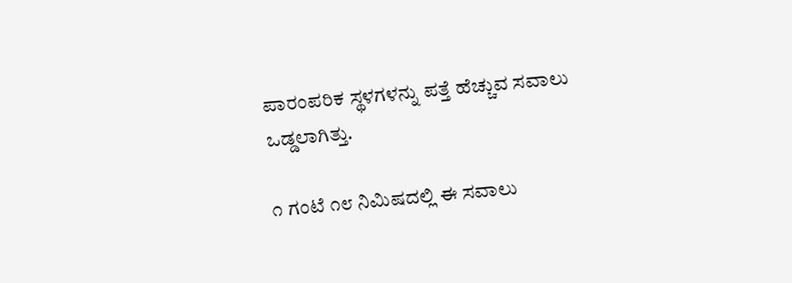ಪಾರಂಪರಿಕ ಸ್ಥಳಗಳನ್ನು ಪತ್ತೆ ಹೆಚ್ಚುವ ಸವಾಲು ಒಡ್ಡಲಾಗಿತ್ತು.

೧ ಗಂಟೆ ೧೮ ನಿಮಿಷದಲ್ಲಿ ಈ ಸವಾಲು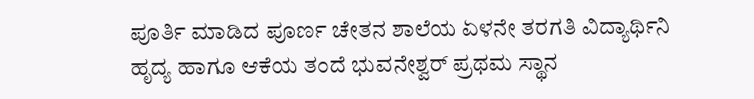ಪೂರ್ತಿ ಮಾಡಿದ ಪೂರ್ಣ ಚೇತನ ಶಾಲೆಯ ಏಳನೇ ತರಗತಿ ವಿದ್ಯಾರ್ಥಿನಿ ಹೃದ್ಯ ಹಾಗೂ ಆಕೆಯ ತಂದೆ ಭುವನೇಶ್ವರ್ ಪ್ರಥಮ ಸ್ಥಾನ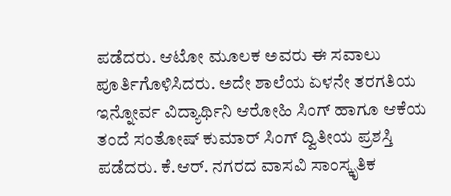ಪಡೆದರು. ಆಟೋ ಮೂಲಕ ಅವರು ಈ ಸವಾಲು ಪೂರ್ತಿಗೊಳಿಸಿದರು. ಅದೇ ಶಾಲೆಯ ಏಳನೇ ತರಗತಿಯ ಇನ್ನೋರ್ವ ವಿದ್ಯಾರ್ಥಿನಿ ಆರೋಹಿ ಸಿಂಗ್ ಹಾಗೂ ಆಕೆಯ ತಂದೆ ಸಂತೋಷ್ ಕುಮಾರ್ ಸಿಂಗ್ ದ್ವಿತೀಯ ಪ್ರಶಸ್ತಿ ಪಡೆದರು. ಕೆ.ಆರ್. ನಗರದ ವಾಸವಿ ಸಾಂಸ್ಕೃತಿಕ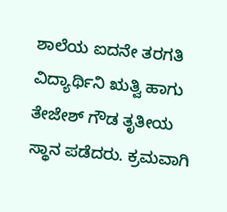ಶಾಲೆಯ ಐದನೇ ತರಗತಿ ವಿದ್ಯಾರ್ಥಿನಿ ಋತ್ವಿ ಹಾಗು ತೇಜೇಶ್ ಗೌಡ ತೃತೀಯ ಸ್ಥಾನ ಪಡೆದರು. ಕ್ರಮವಾಗಿ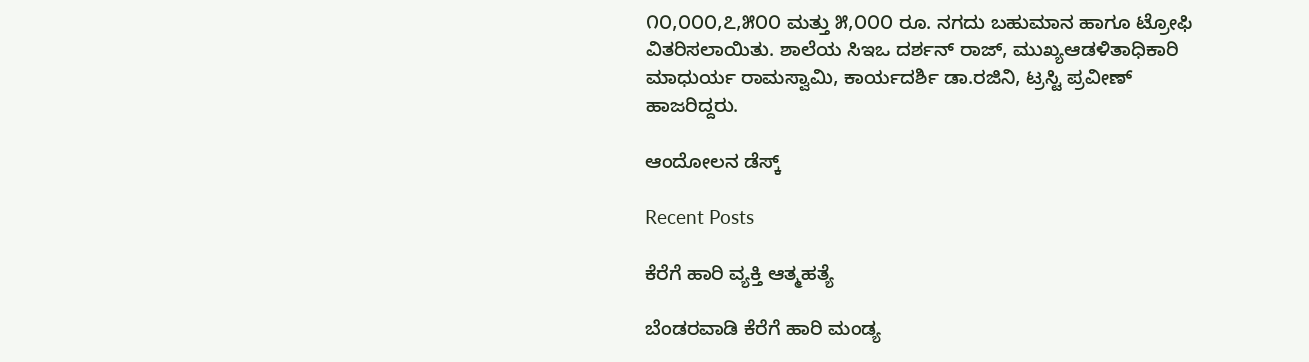೧೦,೦೦೦,೭,೫೦೦ ಮತ್ತು ೫,೦೦೦ ರೂ. ನಗದು ಬಹುಮಾನ ಹಾಗೂ ಟ್ರೋಫಿ ವಿತರಿಸಲಾಯಿತು. ಶಾಲೆಯ ಸಿಇಒ ದರ್ಶನ್ ರಾಜ್, ಮುಖ್ಯಆಡಳಿತಾಧಿಕಾರಿ ಮಾಧುರ್ಯ ರಾಮಸ್ವಾಮಿ, ಕಾರ್ಯದರ್ಶಿ ಡಾ.ರಜಿನಿ, ಟ್ರಸ್ಟಿ ಪ್ರವೀಣ್ ಹಾಜರಿದ್ದರು.

ಆಂದೋಲನ ಡೆಸ್ಕ್

Recent Posts

ಕೆರೆಗೆ ಹಾರಿ ವ್ಯಕ್ತಿ ಆತ್ಮಹತ್ಯೆ

ಬೆಂಡರವಾಡಿ ಕೆರೆಗೆ ಹಾರಿ ಮಂಡ್ಯ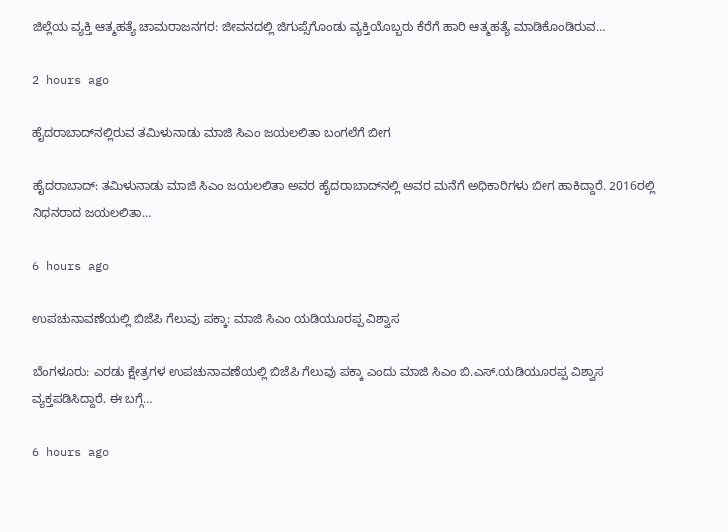ಜಿಲ್ಲೆಯ ವ್ಯಕ್ತಿ ಆತ್ಮಹತ್ಯೆ ಚಾಮರಾಜನಗರ: ಜೀವನದಲ್ಲಿ ಜಿಗುಪ್ಸೆಗೊಂಡು ವ್ಯಕ್ತಿಯೊಬ್ಬರು ಕೆರೆಗೆ ಹಾರಿ ಆತ್ಮಹತ್ಯೆ ಮಾಡಿಕೊಂಡಿರುವ…

2 hours ago

ಹೈದರಾಬಾದ್‌ನಲ್ಲಿರುವ ತಮಿಳುನಾಡು ಮಾಜಿ ಸಿಎಂ ಜಯಲಲಿತಾ ಬಂಗಲೆಗೆ ಬೀಗ

ಹೈದರಾಬಾದ್: ತಮಿಳುನಾಡು ಮಾಜಿ ಸಿಎಂ ಜಯಲಲಿತಾ ಅವರ ಹೈದರಾಬಾದ್‌ನಲ್ಲಿ ಅವರ ಮನೆಗೆ ಅಧಿಕಾರಿಗಳು ಬೀಗ ಹಾಕಿದ್ದಾರೆ. 2016ರಲ್ಲಿ ನಿಧನರಾದ ಜಯಲಲಿತಾ…

6 hours ago

ಉಪಚುನಾವಣೆಯಲ್ಲಿ ಬಿಜೆಪಿ ಗೆಲುವು ಪಕ್ಕಾ: ಮಾಜಿ ಸಿಎಂ ಯಡಿಯೂರಪ್ಪ ವಿಶ್ವಾಸ

ಬೆಂಗಳೂರು: ಎರಡು ಕ್ಷೇತ್ರಗಳ ಉಪಚುನಾವಣೆಯಲ್ಲಿ ಬಿಜೆಪಿ ಗೆಲುವು ಪಕ್ಕಾ ಎಂದು ಮಾಜಿ ಸಿಎಂ ಬಿ.ಎಸ್.ಯಡಿಯೂರಪ್ಪ ವಿಶ್ವಾಸ ವ್ಯಕ್ತಪಡಿಸಿದ್ದಾರೆ. ಈ ಬಗ್ಗೆ…

6 hours ago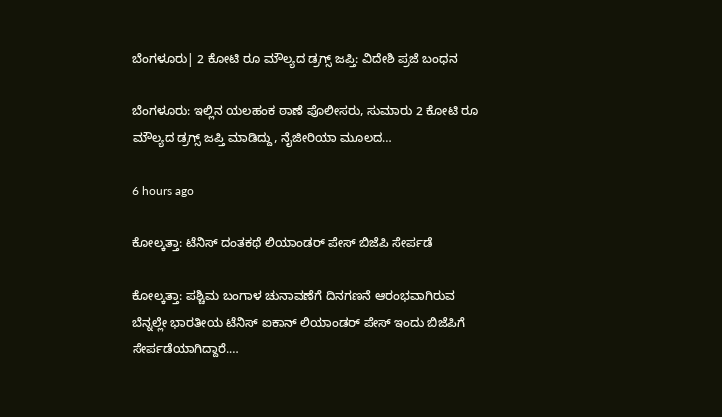ಬೆಂಗಳೂರು| 2 ಕೋಟಿ ರೂ ಮೌಲ್ಯದ ಡ್ರಗ್ಸ್‌ ಜಪ್ತಿ: ವಿದೇಶಿ ಪ್ರಜೆ ಬಂಧನ

ಬೆಂಗಳೂರು: ಇಲ್ಲಿನ ಯಲಹಂಕ ಠಾಣೆ ಪೊಲೀಸರು, ಸುಮಾರು 2 ಕೋಟಿ ರೂ ಮೌಲ್ಯದ ಡ್ರಗ್ಸ್‌ ಜಪ್ತಿ ಮಾಡಿದ್ದು, ನೈಜೀರಿಯಾ ಮೂಲದ…

6 hours ago

ಕೋಲ್ಕತ್ತಾ: ಟೆನಿಸ್‌ ದಂತಕಥೆ ಲಿಯಾಂಡರ್‌ ಪೇಸ್‌ ಬಿಜೆಪಿ ಸೇರ್ಪಡೆ

ಕೋಲ್ಕತ್ತಾ: ಪಶ್ಚಿಮ ಬಂಗಾಳ ಚುನಾವಣೆಗೆ ದಿನಗಣನೆ ಆರಂಭವಾಗಿರುವ ಬೆನ್ನಲ್ಲೇ ಭಾರತೀಯ ಟೆನಿಸ್‌ ಐಕಾನ್‌ ಲಿಯಾಂಡರ್‌ ಪೇಸ್‌ ಇಂದು ಬಿಜೆಪಿಗೆ ಸೇರ್ಪಡೆಯಾಗಿದ್ದಾರೆ.…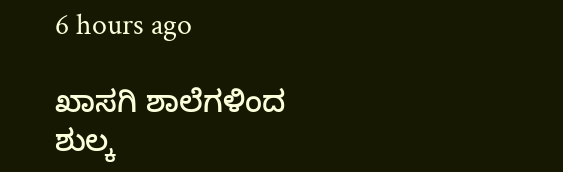6 hours ago

ಖಾಸಗಿ ಶಾಲೆಗಳಿಂದ ಶುಲ್ಕ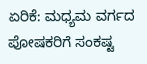ಏರಿಕೆ: ಮಧ್ಯಮ ವರ್ಗದ ಪೋಷಕರಿಗೆ ಸಂಕಷ್ಟ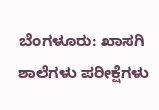ಬೆಂಗಳೂರು: ಖಾಸಗಿ ಶಾಲೆಗಳು ಪರೀಕ್ಷೆಗಳು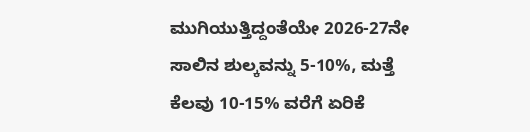ಮುಗಿಯುತ್ತಿದ್ದಂತೆಯೇ 2026-27ನೇ ಸಾಲಿನ ಶುಲ್ಕವನ್ನು 5-10%, ಮತ್ತೆ ಕೆಲವು 10-15% ವರೆಗೆ ಏರಿಕೆ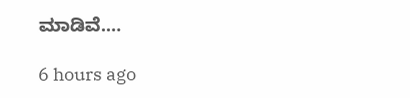ಮಾಡಿವೆ.…

6 hours ago